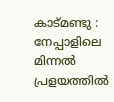കാട്മണ്ടു : നേപ്പാളിലെ മിന്നൽ പ്രളയത്തിൽ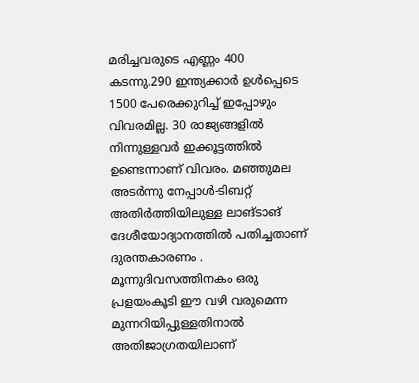മരിച്ചവരുടെ എണ്ണം 400 കടന്നു.290 ഇന്ത്യക്കാർ ഉൾപ്പെടെ 1500 പേരെക്കുറിച്ച് ഇപ്പോഴും വിവരമില്ല. 30 രാജ്യങ്ങളിൽ നിന്നുള്ളവർ ഇക്കൂട്ടത്തിൽ ഉണ്ടെന്നാണ് വിവരം. മഞ്ഞുമല അടർന്നു നേപ്പാൾ-ടിബറ്റ് അതിർത്തിയിലുള്ള ലാങ്ടാങ് ദേശീയോദ്യാനത്തിൽ പതിച്ചതാണ് ദുരന്തകാരണം .
മൂന്നുദിവസത്തിനകം ഒരു പ്രളയംകൂടി ഈ വഴി വരുമെന്ന മുന്നറിയിപ്പുള്ളതിനാൽ അതിജാഗ്രതയിലാണ്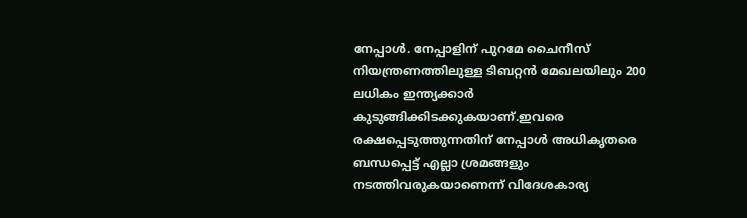നേപ്പാൾ. നേപ്പാളിന് പുറമേ ചൈനീസ് നിയന്ത്രണത്തിലുള്ള ടിബറ്റൻ മേഖലയിലും 200 ലധികം ഇന്ത്യക്കാർ കുടുങ്ങിക്കിടക്കുകയാണ്.ഇവരെ രക്ഷപ്പെടുത്തുന്നതിന് നേപ്പാൾ അധികൃതരെ ബന്ധപ്പെട്ട് എല്ലാ ശ്രമങ്ങളും നടത്തിവരുകയാണെന്ന് വിദേശകാര്യ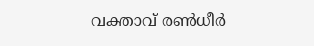വക്താവ് രൺധീർ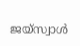ജയ്സ്വാൾ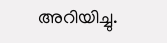അറിയിച്ചു.